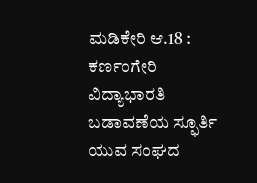ಮಡಿಕೇರಿ ಆ.18 : ಕರ್ಣಂಗೇರಿ ವಿದ್ಯಾಭಾರತಿ ಬಡಾವಣೆಯ ಸ್ಫೂರ್ತಿ ಯುವ ಸಂಘದ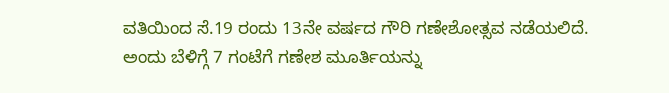ವತಿಯಿಂದ ಸೆ.19 ರಂದು 13ನೇ ವರ್ಷದ ಗೌರಿ ಗಣೇಶೋತ್ಸವ ನಡೆಯಲಿದೆ.
ಅಂದು ಬೆಳಿಗ್ಗೆ 7 ಗಂಟೆಗೆ ಗಣೇಶ ಮೂರ್ತಿಯನ್ನು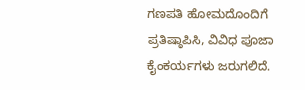ಗಣಪತಿ ಹೋಮದೊಂದಿಗೆ ಪ್ರತಿಷ್ಠಾಪಿಸಿ, ವಿವಿಧ ಪೂಜಾ ಕೈಂಕರ್ಯಗಳು ಜರುಗಲಿದೆ.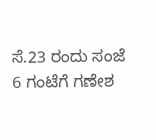ಸೆ.23 ರಂದು ಸಂಜೆ 6 ಗಂಟೆಗೆ ಗಣೇಶ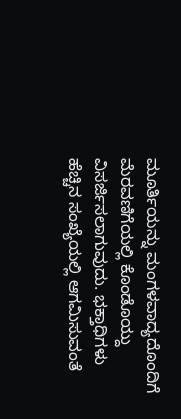ಮೂರ್ತಿಯನ್ನು ಮಂಗಳವಾದ್ಯದೊಂದಿಗೆ ಮೆರವಣಿಗೆಯಲ್ಲಿ ಕೊಂಡೊಯ್ದು ವಿಸರ್ಜಿಸಲಾಗುವುದು. ಭಕ್ತಾಧಿಗಳು ಹೆಚ್ಚಿನ ಸಂಖ್ಯೆಯಲ್ಲಿ ಆಗಮಿಸುವಂತೆ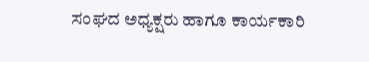ಸಂಘದ ಅಧ್ಯಕ್ಷರು ಹಾಗೂ ಕಾರ್ಯಕಾರಿ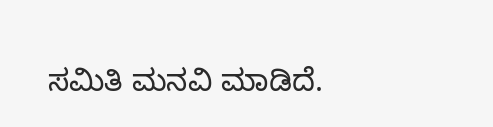ಸಮಿತಿ ಮನವಿ ಮಾಡಿದೆ.